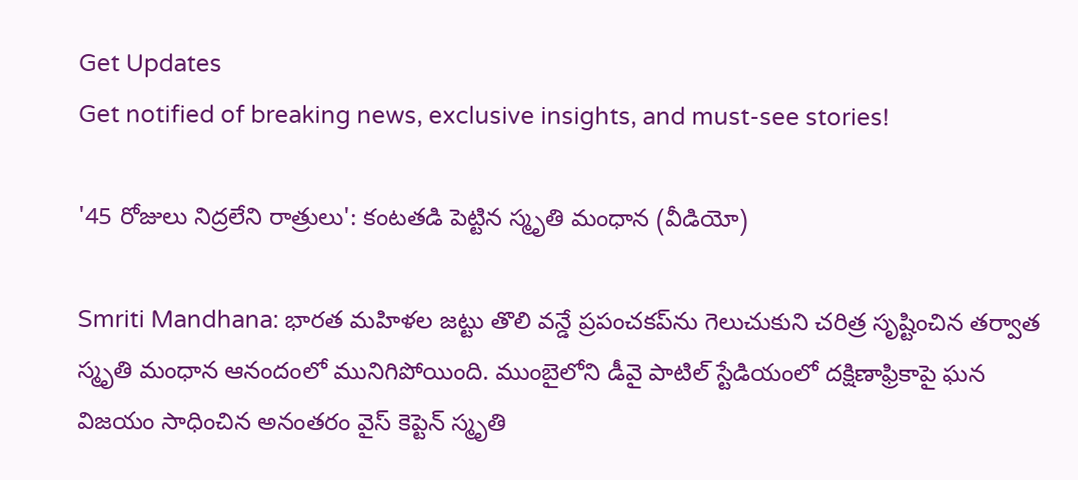Get Updates
Get notified of breaking news, exclusive insights, and must-see stories!

'45 రోజులు నిద్రలేని రాత్రులు': కంటతడి పెట్టిన స్మృతి మంధాన (వీడియో)

Smriti Mandhana: భారత మహిళల జట్టు తొలి వన్డే ప్రపంచకప్‌ను గెలుచుకుని చరిత్ర సృష్టించిన తర్వాత స్మృతి మంధాన ఆనందంలో మునిగిపోయింది. ముంబైలోని డీవై పాటిల్ స్టేడియంలో దక్షిణాఫ్రికాపై ఘన విజయం సాధించిన అనంతరం వైస్ కెప్టెన్ స్మృతి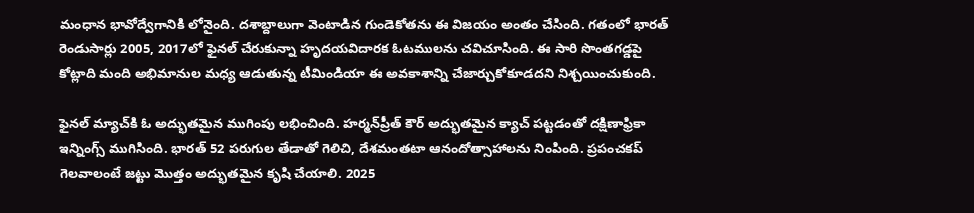మంధాన భావోద్వేగానికి లోనైంది. దశాబ్దాలుగా వెంటాడిన గుండెకోతను ఈ విజయం అంతం చేసింది. గతంలో భారత్ రెండుసార్లు 2005, 2017లో ఫైనల్ చేరుకున్నా హృదయవిదారక ఓటములను చవిచూసింది. ఈ సారి సొంతగడ్డపై కోట్లాది మంది అభిమానుల మధ్య ఆడుతున్న టీమిండియా ఈ అవకాశాన్ని చేజార్చుకోకూడదని నిశ్చయించుకుంది.

ఫైనల్ మ్యాచ్‌కి ఓ అద్భుతమైన ముగింపు లభించింది. హర్మన్‌ప్రీత్ కౌర్ అద్భుతమైన క్యాచ్ పట్టడంతో దక్షిణాఫ్రికా ఇన్నింగ్స్ ముగిసింది. భారత్ 52 పరుగుల తేడాతో గెలిచి, దేశమంతటా ఆనందోత్సాహాలను నింపింది. ప్రపంచకప్‌ గెలవాలంటే జట్టు మొత్తం అద్భుతమైన కృషి చేయాలి. 2025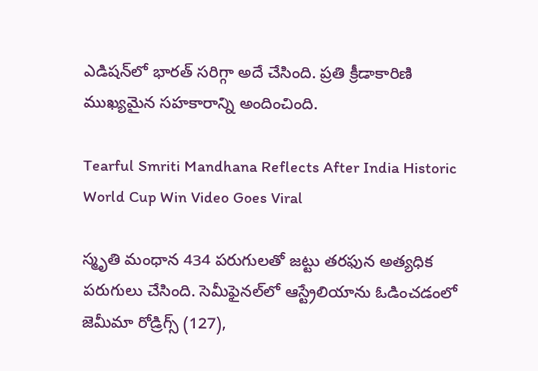ఎడిషన్‌లో భారత్ సరిగ్గా అదే చేసింది. ప్రతి క్రీడాకారిణి ముఖ్యమైన సహకారాన్ని అందించింది.

Tearful Smriti Mandhana Reflects After India Historic World Cup Win Video Goes Viral

స్మృతి మంధాన 434 పరుగులతో జట్టు తరఫున అత్యధిక పరుగులు చేసింది. సెమీఫైనల్‌లో ఆస్ట్రేలియాను ఓడించడంలో జెమీమా రోడ్రిగ్స్ (127),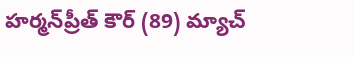హర్మన్‌ప్రీత్ కౌర్ (89) మ్యాచ్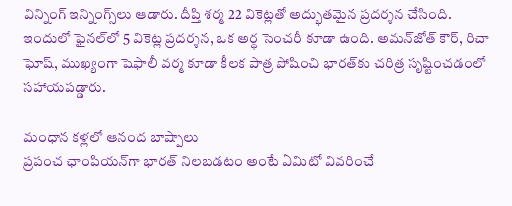విన్నింగ్ ఇన్నింగ్స్‌లు ఆడారు. దీప్తి శర్మ 22 వికెట్లతో అద్భుతమైన ప్రదర్శన చేసింది. ఇందులో ఫైనల్‌లో 5 వికెట్ల ప్రదర్శన, ఒక అర్ధ సెంచరీ కూడా ఉంది. అమన్‌జోత్ కౌర్, రిచా ఘోష్, ముఖ్యంగా షెఫాలీ వర్మ కూడా కీలక పాత్ర పోషించి భారత్‌కు చరిత్ర సృష్టించడంలో సహాయపడ్డారు.

మంధాన కళ్లలో ఆనంద బాష్పాలు
ప్రపంచ ఛాంపియన్‌గా భారత్ నిలబడటం అంటే ఏమిటో వివరించే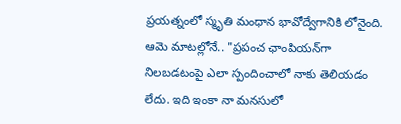ప్రయత్నంలో స్మృతి మంధాన భావోద్వేగానికి లోనైంది. ఆమె మాటల్లోనే.. "ప్రపంచ ఛాంపియన్‌గా నిలబడటంపై ఎలా స్పందించాలో నాకు తెలియడం లేదు. ఇది ఇంకా నా మనసులో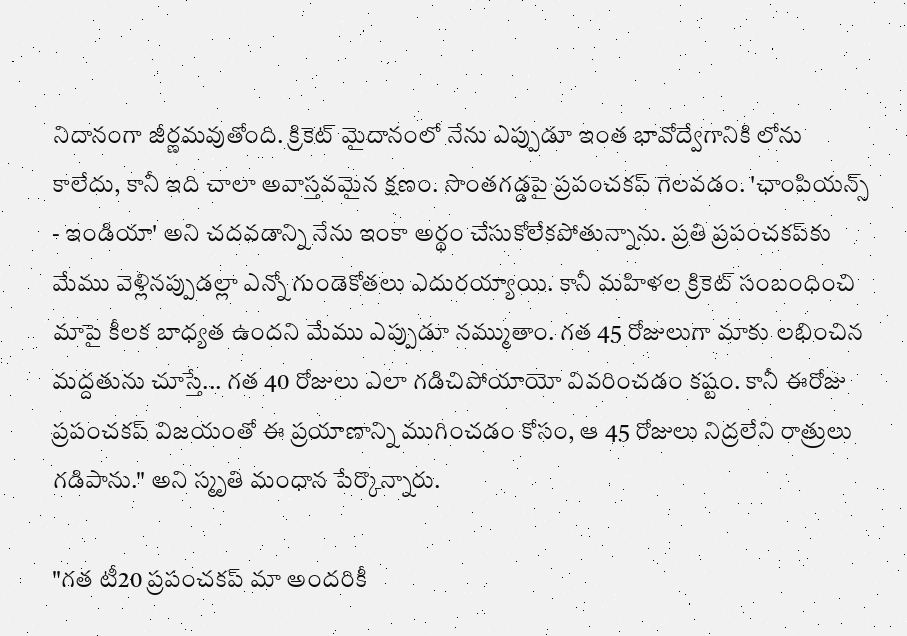నిదానంగా జీర్ణమవుతోంది. క్రికెట్ మైదానంలో నేను ఎప్పుడూ ఇంత భావోద్వేగానికి లోను కాలేదు, కానీ ఇది చాలా అవాస్తవమైన క్షణం. సొంతగడ్డపై ప్రపంచకప్ గెలవడం. 'ఛాంపియన్స్ - ఇండియా' అని చదవడాన్ని నేను ఇంకా అర్థం చేసుకోలేకపోతున్నాను. ప్రతి ప్రపంచకప్‌కు మేము వెళ్లినప్పుడల్లా ఎన్నో గుండెకోతలు ఎదురయ్యాయి. కానీ మహిళల క్రికెట్‌ సంబంధించి మాపై కీలక బాధ్యత ఉందని మేము ఎప్పుడూ నమ్ముతాం. గత 45 రోజులుగా మాకు లభించిన మద్దతును చూస్తే... గత 40 రోజులు ఎలా గడిచిపోయాయో వివరించడం కష్టం. కానీ ఈరోజు ప్రపంచకప్ విజయంతో ఈ ప్రయాణాన్ని ముగించడం కోసం, ఆ 45 రోజులు నిద్రలేని రాత్రులు గడిపాను." అని స్మృతి మంధాన పేర్కొన్నారు.

"గత టీ20 ప్రపంచకప్ మా అందరికీ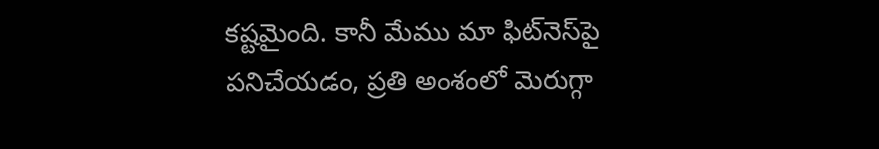కష్టమైంది. కానీ మేము మా ఫిట్‌నెస్‌పై పనిచేయడం, ప్రతి అంశంలో మెరుగ్గా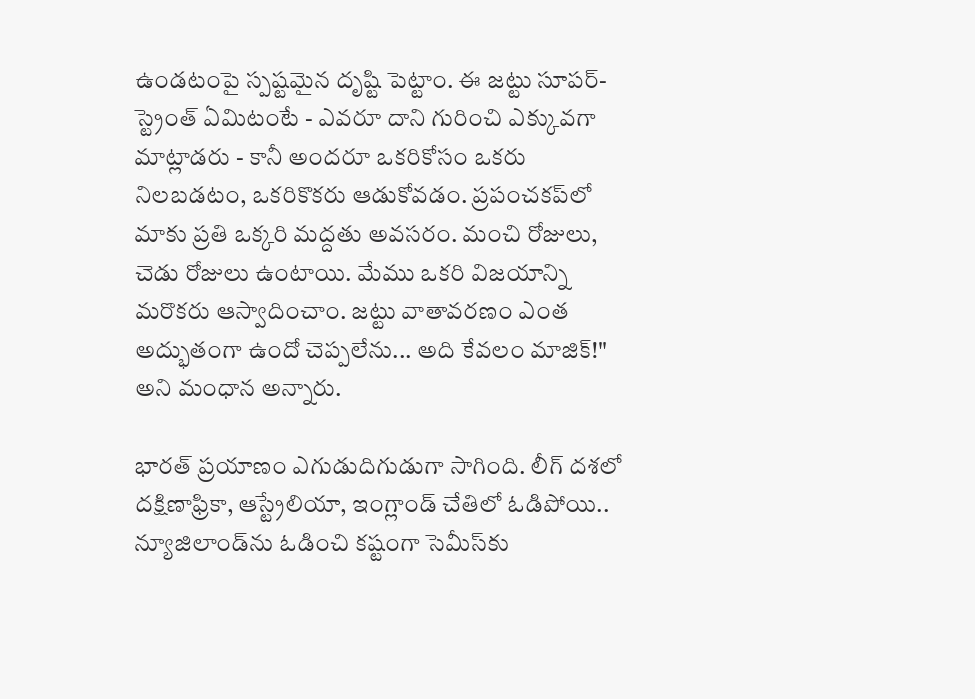ఉండటంపై స్పష్టమైన దృష్టి పెట్టాం. ఈ జట్టు సూపర్-స్ట్రెంత్ ఏమిటంటే - ఎవరూ దాని గురించి ఎక్కువగా మాట్లాడరు - కానీ అందరూ ఒకరికోసం ఒకరు నిలబడటం, ఒకరికొకరు ఆడుకోవడం. ప్రపంచకప్‌లో మాకు ప్రతి ఒక్కరి మద్దతు అవసరం. మంచి రోజులు, చెడు రోజులు ఉంటాయి. మేము ఒకరి విజయాన్ని మరొకరు ఆస్వాదించాం. జట్టు వాతావరణం ఎంత అద్భుతంగా ఉందో చెప్పలేను... అది కేవలం మాజిక్!" అని మంధాన అన్నారు.

భారత్ ప్రయాణం ఎగుడుదిగుడుగా సాగింది. లీగ్ దశలో దక్షిణాఫ్రికా, ఆస్ట్రేలియా, ఇంగ్లాండ్‌ చేతిలో ఓడిపోయి.. న్యూజిలాండ్‌ను ఓడించి కష్టంగా సెమీస్‌కు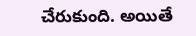చేరుకుంది. అయితే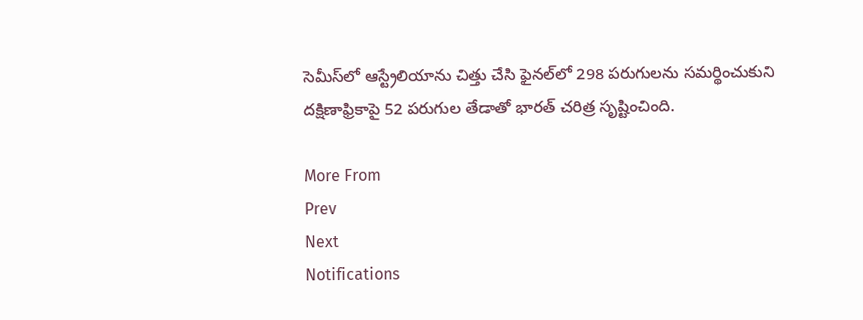సెమీస్‌లో ఆస్ట్రేలియాను చిత్తు చేసి ఫైనల్‌లో 298 పరుగులను సమర్థించుకుని దక్షిణాఫ్రికాపై 52 పరుగుల తేడాతో భారత్ చరిత్ర సృష్టించింది.

More From
Prev
Next
Notifications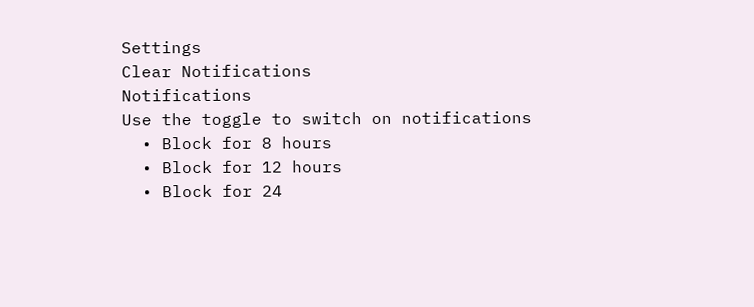Settings
Clear Notifications
Notifications
Use the toggle to switch on notifications
  • Block for 8 hours
  • Block for 12 hours
  • Block for 24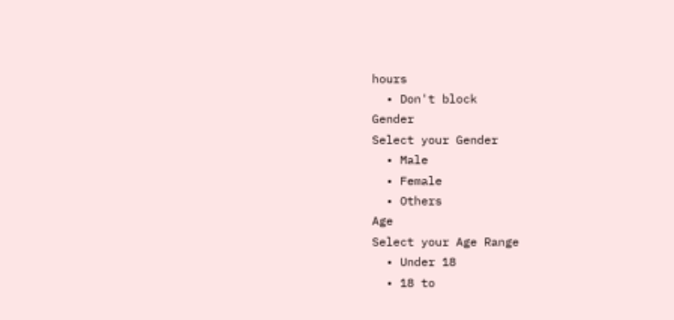hours
  • Don't block
Gender
Select your Gender
  • Male
  • Female
  • Others
Age
Select your Age Range
  • Under 18
  • 18 to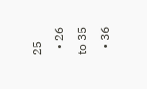25
  • 26 to 35
  • 36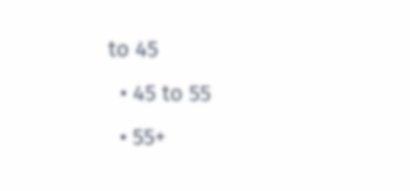to 45
  • 45 to 55
  • 55+